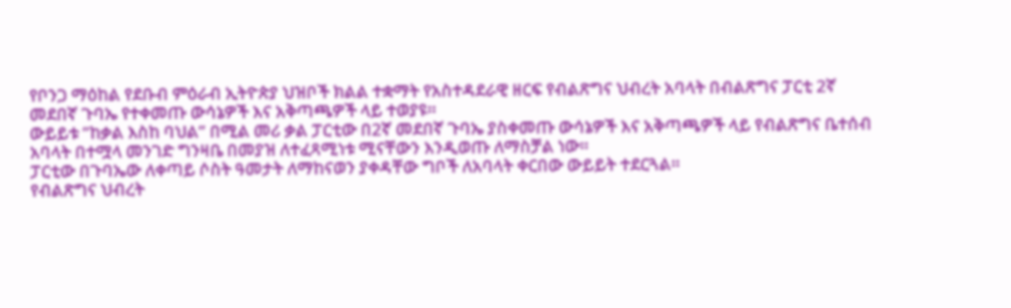የቦንጋ ማዕከል የደቡብ ምዕራብ ኢትዮጵያ ህዝቦች ክልል ተቋማት የአስተዳደራዊ ዘርፍ የብልጽግና ህብረት አባላት በብልጽግና ፓርቲ 2ኛ መደበኛ ጉባኤ የተቀመጡ ውሳኔዎች እና አቅጣጫዎች ላይ ተወያዩ።
ውይይቱ ”ከቃል እስከ ባህል” በሚል መሪ ቃል ፓርቲው በ2ኛ መደበኛ ጉባኤ ያስቀመጡ ውሳኔዎች እና አቅጣጫዎች ላይ የብልጽግና ቤተሰብ አባላት በተሟላ መንገድ ግንዛቤ በመያዝ ለተፈጻሚነቱ ሚናቸውን እንዲወጡ ለማስቻል ነው።
ፓርቲው በጉባኤው ለቀጣይ ሶስት ዓመታት ለማከናወን ያቀዳቸው ግቦች ለአባላት ቀርበው ውይይት ተደርጓል።
የብልጽግና ህብረት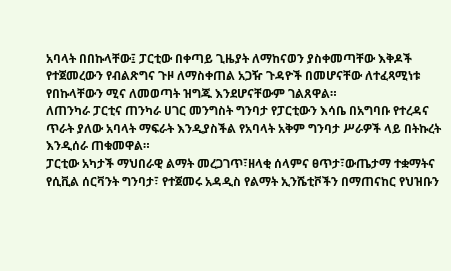አባላት በበኩላቸው፤ ፓርቲው በቀጣይ ጊዜያት ለማከናወን ያስቀመጣቸው እቅዶች የተጀመረውን የብልጽግና ጉዞ ለማስቀጠል አጋዥ ጉዳዮች በመሆናቸው ለተፈጻሚነቱ የበኩላቸውን ሚና ለመወጣት ዝግጁ እንደሆናቸውም ገልጸዋል።
ለጠንካራ ፓርቲና ጠንካራ ሀገር መንግስት ግንባታ የፓርቲውን እሳቤ በአግባቡ የተረዳና ጥራት ያለው አባላት ማፍራት እንዲያስችል የአባላት አቅም ግንባታ ሥራዎች ላይ በትኩረት እንዲሰራ ጠቁመዋል።
ፓርቲው አካታች ማህበራዊ ልማት መረጋገጥ፣ዘላቂ ሰላምና ፀጥታ፣ውጤታማ ተቋማትና የሲቪል ሰርቫንት ግንባታ፣ የተጀመሩ አዳዲስ የልማት ኢንሼቲቮችን በማጠናከር የህዝቡን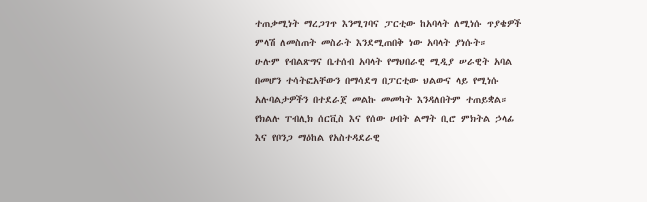ተጠቃሚነት ማረጋገጥ እንሚገባና ፓርቲው ከአባላት ለሚነሱ ጥያቄዎች ምላሽ ለመስጠት መስራት እንደሚጠበቅ ነው አባላት ያነሱት።
ሁሉም የብልጽግና ቤተሰብ አባላት የማህበራዊ ሚዲያ ሠራዊት አባል በመሆን ተሳትፎአቸውን በማሳደግ በፓርቲው ህልውና ላይ የሚነሱ አሉባልታዎችን በተደራጀ መልኩ መመካት እንዳለበትም ተጠይቋል።
የክልሉ ፐብሊክ ሰርቪስ እና የሰው ሀብት ልማት ቢሮ ምክትል ኃላፊ እና የቦንጋ ማዕከል የአስተዳደራዊ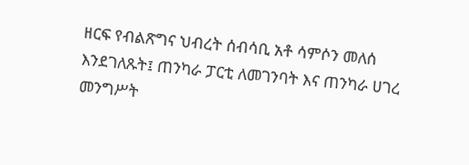ዘርፍ የብልጽግና ህብረት ሰብሳቢ አቶ ሳምሶን መለሰ እንደገለጹት፤ ጠንካራ ፓርቲ ለመገንባት እና ጠንካራ ሀገረ መንግሥት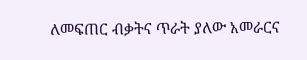ለመፍጠር ብቃትና ጥራት ያለው አመራርና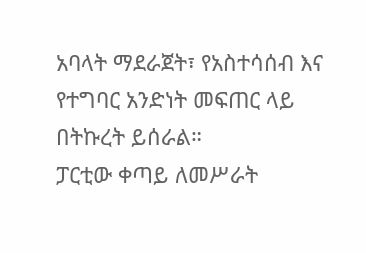አባላት ማደራጀት፣ የአስተሳሰብ እና የተግባር አንድነት መፍጠር ላይ በትኩረት ይሰራል።
ፓርቲው ቀጣይ ለመሥራት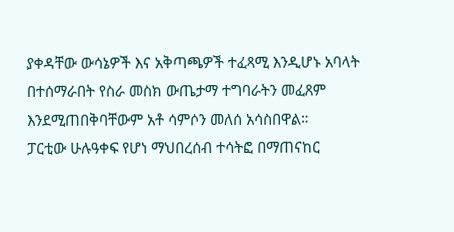ያቀዳቸው ውሳኔዎች እና አቅጣጫዎች ተፈጻሚ እንዲሆኑ አባላት በተሰማራበት የስራ መስክ ውጤታማ ተግባራትን መፈጸም እንደሚጠበቅባቸውም አቶ ሳምሶን መለሰ አሳስበዋል።
ፓርቲው ሁሉዓቀፍ የሆነ ማህበረሰብ ተሳትፎ በማጠናከር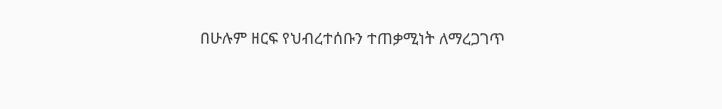በሁሉም ዘርፍ የህብረተሰቡን ተጠቃሚነት ለማረጋገጥ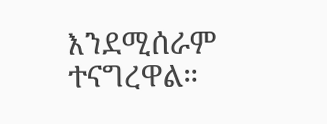እንደሚሰራም ተናግረዋል።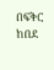በፍቅር ከበደ